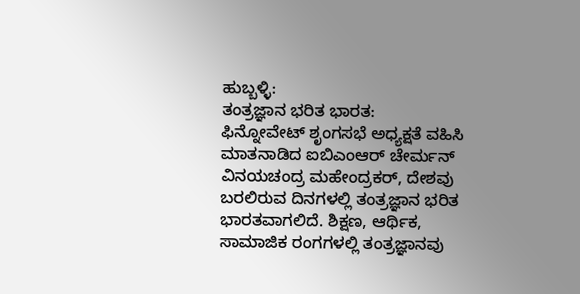ಹುಬ್ಬಳ್ಳಿ:
ತಂತ್ರಜ್ಞಾನ ಭರಿತ ಭಾರತ:
ಫಿನ್ನೋವೇಟ್ ಶೃಂಗಸಭೆ ಅಧ್ಯಕ್ಷತೆ ವಹಿಸಿ ಮಾತನಾಡಿದ ಐಬಿಎಂಆರ್ ಚೇರ್ಮನ್ ವಿನಯಚಂದ್ರ ಮಹೇಂದ್ರಕರ್, ದೇಶವು ಬರಲಿರುವ ದಿನಗಳಲ್ಲಿ ತಂತ್ರಜ್ಞಾನ ಭರಿತ ಭಾರತವಾಗಲಿದೆ. ಶಿಕ್ಷಣ, ಆರ್ಥಿಕ, ಸಾಮಾಜಿಕ ರಂಗಗಳಲ್ಲಿ ತಂತ್ರಜ್ಞಾನವು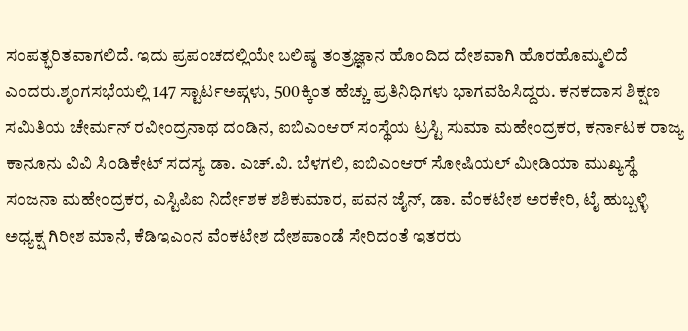ಸಂಪತ್ಭರಿತವಾಗಲಿದೆ. ಇದು ಪ್ರಪಂಚದಲ್ಲಿಯೇ ಬಲಿಷ್ಠ ತಂತ್ರಜ್ಞಾನ ಹೊಂದಿದ ದೇಶವಾಗಿ ಹೊರಹೊಮ್ಮಲಿದೆ ಎಂದರು.ಶೃಂಗಸಭೆಯಲ್ಲಿ 147 ಸ್ಟಾರ್ಟಅಪ್ಗಳು, 500ಕ್ಕಿಂತ ಹೆಚ್ಚು ಪ್ರತಿನಿಧಿಗಳು ಭಾಗವಹಿಸಿದ್ದರು. ಕನಕದಾಸ ಶಿಕ್ಷಣ ಸಮಿತಿಯ ಚೇರ್ಮನ್ ರವೀಂದ್ರನಾಥ ದಂಡಿನ, ಐಬಿಎಂಆರ್ ಸಂಸ್ಥೆಯ ಟ್ರಸ್ಟಿ ಸುಮಾ ಮಹೇಂದ್ರಕರ, ಕರ್ನಾಟಕ ರಾಜ್ಯ ಕಾನೂನು ವಿವಿ ಸಿಂಡಿಕೇಟ್ ಸದಸ್ಯ ಡಾ. ಎಚ್.ವಿ. ಬೆಳಗಲಿ, ಐಬಿಎಂಆರ್ ಸೋಷಿಯಲ್ ಮೀಡಿಯಾ ಮುಖ್ಯಸ್ಥೆ ಸಂಜನಾ ಮಹೇಂದ್ರಕರ, ಎಸ್ಟಿಪಿಐ ನಿರ್ದೇಶಕ ಶಶಿಕುಮಾರ, ಪವನ ಜೈನ್, ಡಾ. ವೆಂಕಟೇಶ ಅರಕೇರಿ, ಟೈ ಹುಬ್ಬಳ್ಳಿ ಅಧ್ಯಕ್ಷ ಗಿರೀಶ ಮಾನೆ, ಕೆಡಿಇಎಂನ ವೆಂಕಟೇಶ ದೇಶಪಾಂಡೆ ಸೇರಿದಂತೆ ಇತರರು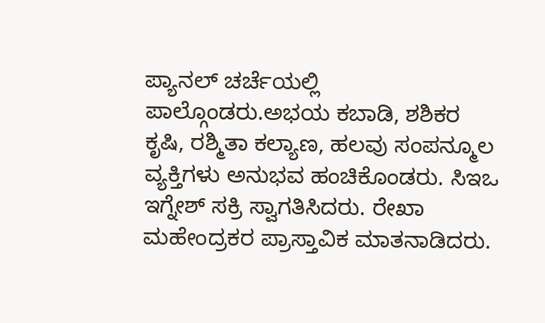ಪ್ಯಾನಲ್ ಚರ್ಚೆಯಲ್ಲಿ ಪಾಲ್ಗೊಂಡರು.ಅಭಯ ಕಬಾಡಿ, ಶಶಿಕರ ಕೃಷಿ, ರಶ್ಮಿತಾ ಕಲ್ಯಾಣ, ಹಲವು ಸಂಪನ್ಮೂಲ ವ್ಯಕ್ತಿಗಳು ಅನುಭವ ಹಂಚಿಕೊಂಡರು. ಸಿಇಒ ಇಗ್ನೇಶ್ ಸಕ್ರಿ ಸ್ವಾಗತಿಸಿದರು. ರೇಖಾ ಮಹೇಂದ್ರಕರ ಪ್ರಾಸ್ತಾವಿಕ ಮಾತನಾಡಿದರು.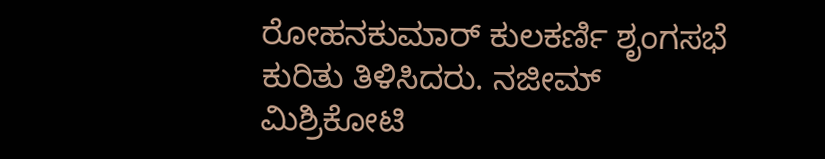ರೋಹನಕುಮಾರ್ ಕುಲಕರ್ಣಿ ಶೃಂಗಸಭೆ ಕುರಿತು ತಿಳಿಸಿದರು. ನಜೀಮ್ ಮಿಶ್ರಿಕೋಟಿ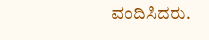ವಂದಿಸಿದರು.